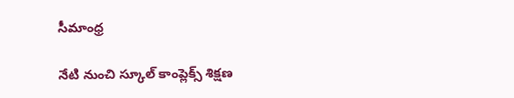సీమాంధ్ర

నేటి నుంచి స్కూల్‌ కాంప్లెక్స్‌ శిక్షణ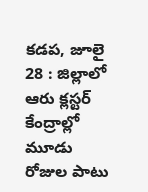కడప, జూలై 28 : జిల్లాలో ఆరు క్లస్టర్‌ కేంద్రాల్లో మూడు రోజుల పాటు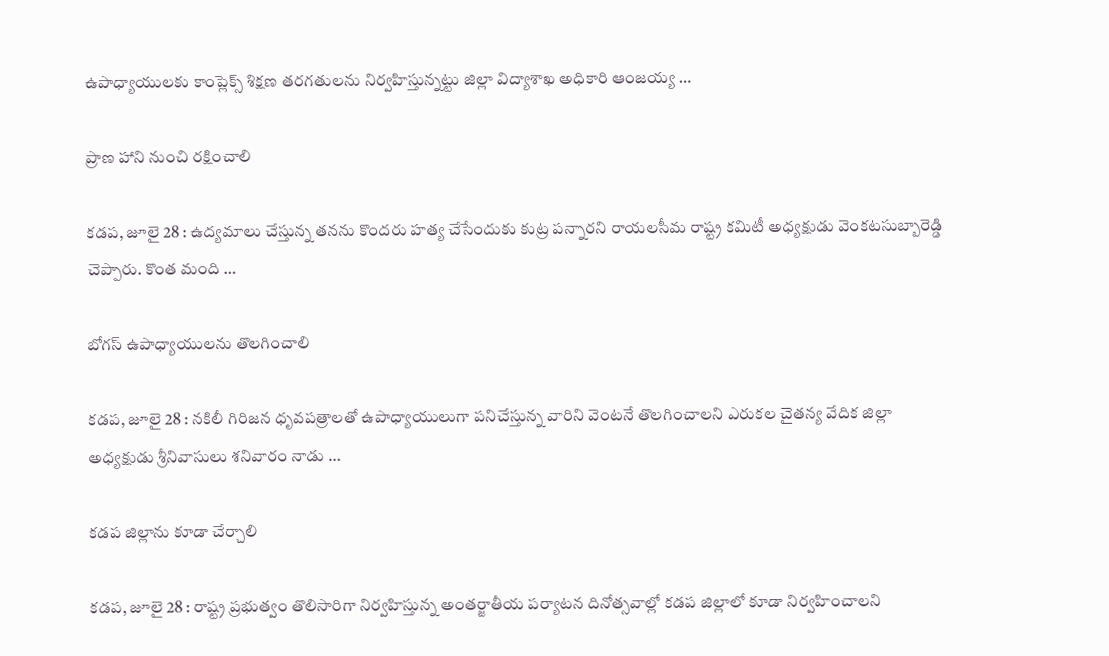ఉపాధ్యాయులకు కాంప్లెక్స్‌ శిక్షణ తరగతులను నిర్వహిస్తున్నట్టు జిల్లా విద్యాశాఖ అధికారి ఆంజయ్య …

ప్రాణ హాని నుంచి రక్షించాలి

కడప, జూలై 28 : ఉద్యమాలు చేస్తున్న తనను కొందరు హత్య చేసేందుకు కుట్ర పన్నారని రాయలసీమ రాష్ట్ర కమిటీ అధ్యక్షుడు వెంకటసుబ్బారెడ్డి చెప్పారు. కొంత మంది …

బోగస్‌ ఉపాధ్యాయులను తొలగించాలి

కడప, జూలై 28 : నకిలీ గిరిజన ధృవపత్రాలతో ఉపాధ్యాయులుగా పనిచేస్తున్న వారిని వెంటనే తొలగించాలని ఎరుకల చైతన్య వేదిక జిల్లా అధ్యక్షుడు శ్రీనివాసులు శనివారం నాడు …

కడప జిల్లాను కూడా చేర్చాలి

కడప, జూలై 28 : రాష్ట్ర ప్రభుత్వం తొలిసారిగా నిర్వహిస్తున్న అంతర్జాతీయ పర్యాటన దినోత్సవాల్లో కడప జిల్లాలో కూడా నిర్వహించాలని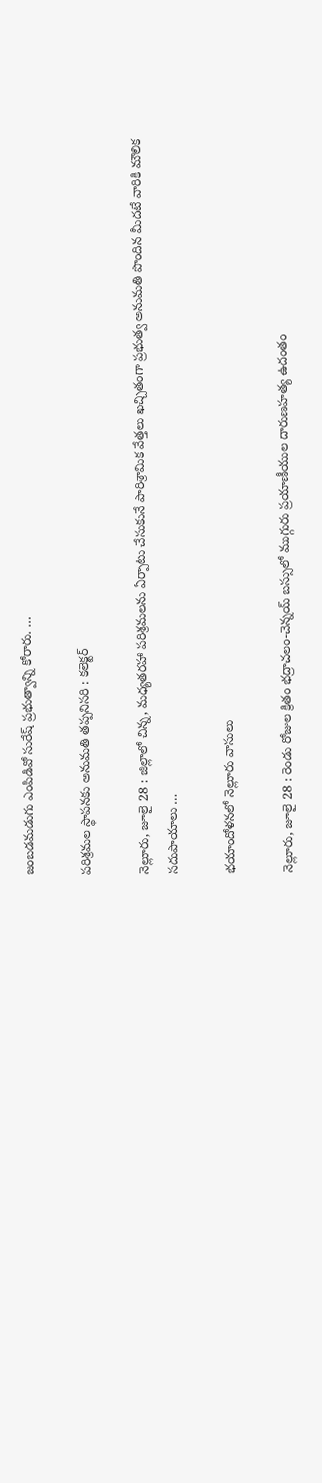జంబడమడుగు ఎంపిడివో సురేష్‌ ప్రభుత్వాన్ని కోరారు. …

పరిశ్రమల స్థాపనకు అనుమతి తప్పనిసరి : కలెక్టర్‌

నెల్లూరు, జూలై 28 : జిల్లాలో చిన్న, మధ్యతరహా పరిశ్రమలను ఏర్పాటు చేసుకునే పారిశ్రామిక వేత్తలు ఖచ్చితంగా ప్రభుత్వ అనుమతి పొందిన మీదటే వారికి మౌలిక సదుపాయాలు …

భయాందోళనలో నెల్లూరు వాసులు

నెల్లూరు, జూలై 28 : రెండు రోజుల క్రితం భద్రాచలం-చెన్నయ్‌ బస్సులో ముగ్గురు ప్రయాణీయుల దారుణహత్య ఉదంతం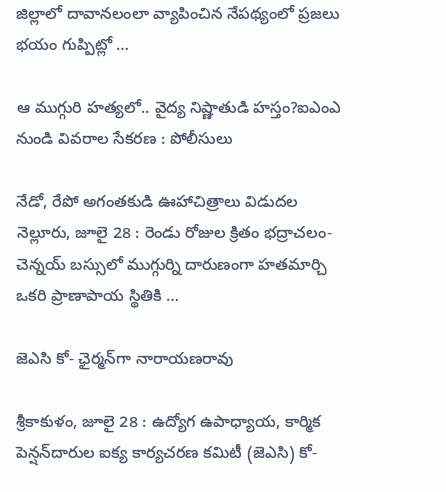జిల్లాలో దావానలంలా వ్యాపించిన నేపథ్యంలో ప్రజలు భయం గుప్పిట్లో …

ఆ ముగ్గురి హత్యలో.. వైద్య నిష్ణాతుడి హస్తం?ఐఎంఎ నుండి వివరాల సేకరణ : పోలీసులు

నేడో, రేపో అగంతకుడి ఊహాచిత్రాలు విడుదల నెల్లూరు, జూలై 28 : రెండు రోజుల క్రితం భద్రాచలం-చెన్నయ్‌ బస్సులో ముగ్గుర్ని దారుణంగా హతమార్చి ఒకరి ప్రాణాపాయ స్థితికి …

జెఎసి కో- ఛైర్మన్‌గా నారాయణరావు

శ్రీకాకుళం, జూలై 28 : ఉద్యోగ ఉపాధ్యాయ, కార్మిక పెన్షన్‌దారుల ఐక్య కార్యచరణ కమిటీ (జెఎసి) కో-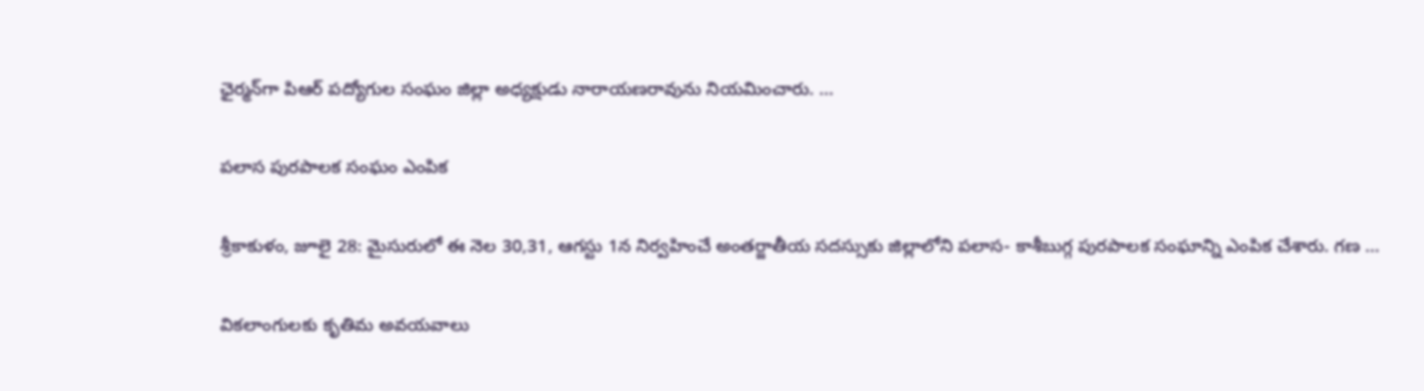ఛైర్మన్‌గా పిఆర్‌ పద్యోగుల సంఘం జిల్లా అధ్యక్షుడు నారాయణరావును నియమించారు. …

పలాస పురపాలక సంఘం ఎంపిక

శ్రీకాకుళం, జూలై 28: మైసురులో ఈ నెల 30,31, ఆగస్టు 1న నిర్వహించే అంతర్జాతీయ సదస్సుకు జిల్లాలోని పలాస- కాశీబుగ్గ పురపాలక సంఘాన్ని ఎంపిక చేశారు. గణ …

వికలాంగులకు కృతిమ అవయవాలు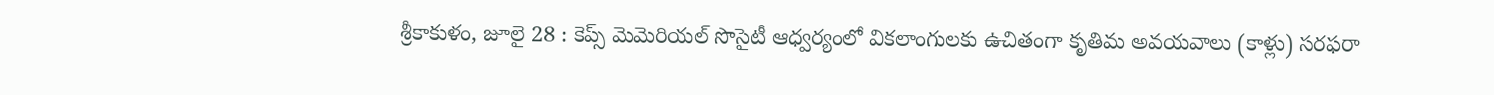శ్రీకాకుళం, జూలై 28 : కెప్స్‌ మెమెరియల్‌ సొసైటీ ఆధ్వర్యంలో వికలాంగులకు ఉచితంగా కృతిమ అవయవాలు (కాళ్లు) సరఫరా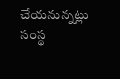చేయనున్నట్లు సంస్థ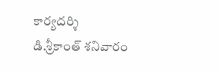కార్యదర్శి డి.శ్రీకాంత్‌ శనివారం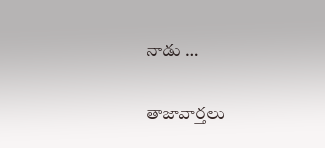నాడు …

తాజావార్తలు